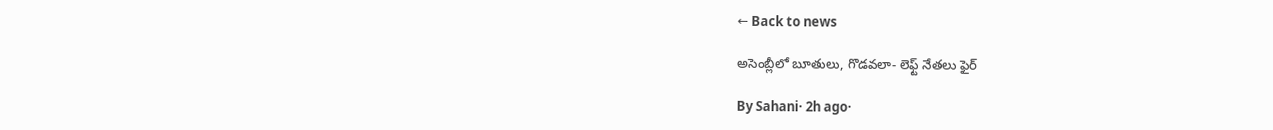← Back to news

అసెంబ్లీలో బూతులు, గొడవలా- లెఫ్ట్ నేతలు ఫైర్

By Sahani· 2h ago·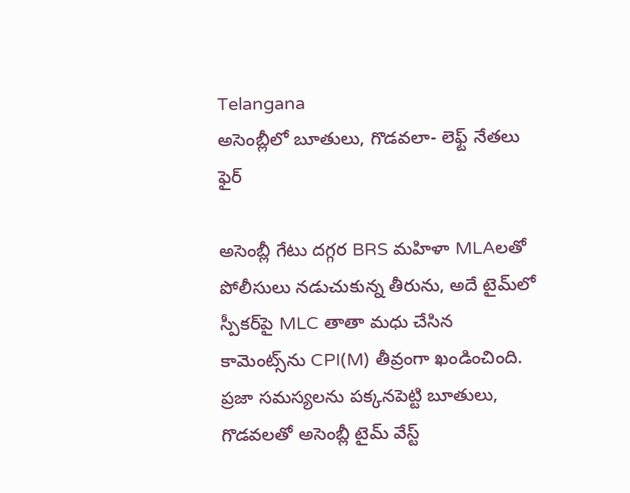Telangana
అసెంబ్లీలో బూతులు, గొడవలా- లెఫ్ట్ నేతలు ఫైర్

అసెంబ్లీ గేటు దగ్గర BRS మహిళా MLAలతో పోలీసులు నడుచుకున్న తీరును, అదే టైమ్‌లో స్పీకర్‌పై MLC తాతా మధు చేసిన కామెంట్స్‌ను CPI(M) తీవ్రంగా ఖండించింది. ప్రజా సమస్యలను పక్కనపెట్టి బూతులు, గొడవలతో అసెంబ్లీ టైమ్ వేస్ట్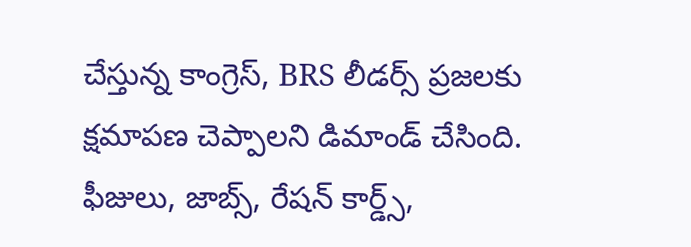చేస్తున్న కాంగ్రెస్, BRS లీడర్స్ ప్రజలకు క్షమాపణ చెప్పాలని డిమాండ్ చేసింది. ఫీజులు, జాబ్స్, రేషన్ కార్డ్స్,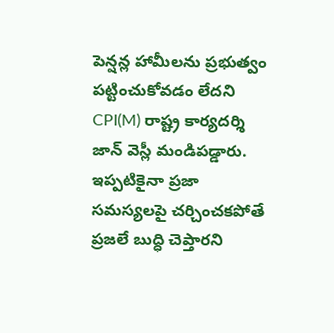పెన్షన్ల హామీలను ప్రభుత్వం పట్టించుకోవడం లేదని CPI(M) రాష్ట్ర కార్యదర్శి జాన్ వెస్లీ మండిపడ్డారు. ఇప్పటికైనా ప్రజా సమస్యలపై చర్చించకపోతే ప్రజలే బుద్ధి చెప్తారని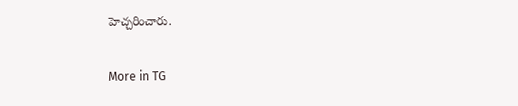హెచ్చరించారు.

More in TG